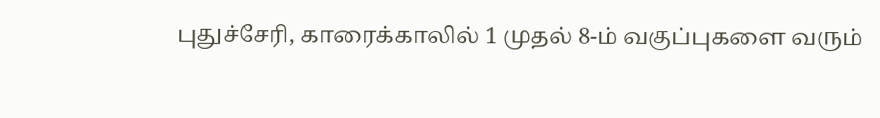புதுச்சேரி, காரைக்காலில் 1 முதல் 8-ம் வகுப்புகளை வரும்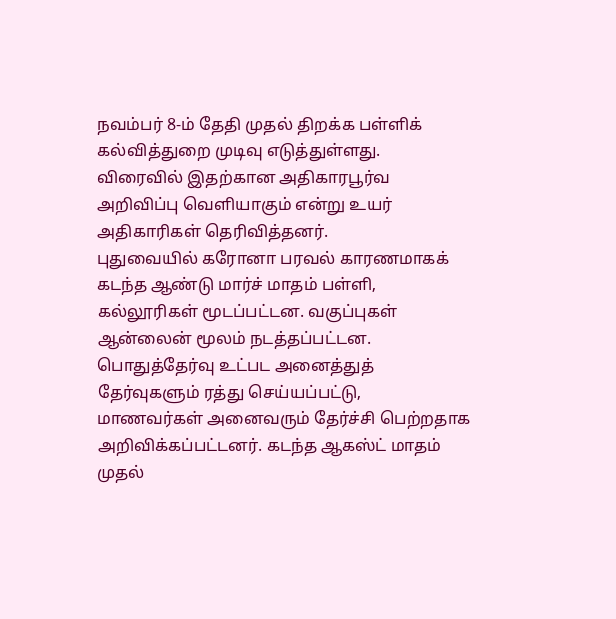நவம்பர் 8-ம் தேதி முதல் திறக்க பள்ளிக் கல்வித்துறை முடிவு எடுத்துள்ளது. விரைவில் இதற்கான அதிகாரபூர்வ அறிவிப்பு வெளியாகும் என்று உயர் அதிகாரிகள் தெரிவித்தனர்.
புதுவையில் கரோனா பரவல் காரணமாகக் கடந்த ஆண்டு மார்ச் மாதம் பள்ளி, கல்லூரிகள் மூடப்பட்டன. வகுப்புகள் ஆன்லைன் மூலம் நடத்தப்பட்டன. பொதுத்தேர்வு உட்பட அனைத்துத் தேர்வுகளும் ரத்து செய்யப்பட்டு, மாணவர்கள் அனைவரும் தேர்ச்சி பெற்றதாக அறிவிக்கப்பட்டனர். கடந்த ஆகஸ்ட் மாதம் முதல்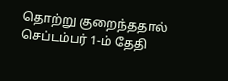தொற்று குறைந்ததால் செப்டம்பர் 1-ம் தேதி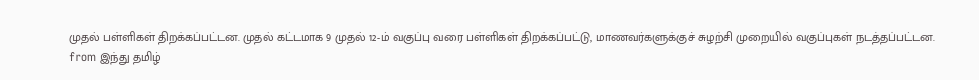முதல் பள்ளிகள் திறக்கப்பட்டன. முதல் கட்டமாக 9 முதல் 12-ம் வகுப்பு வரை பள்ளிகள் திறக்கப்பட்டு, மாணவர்களுக்குச் சுழற்சி முறையில் வகுப்புகள் நடத்தப்பட்டன.
from இந்து தமிழ்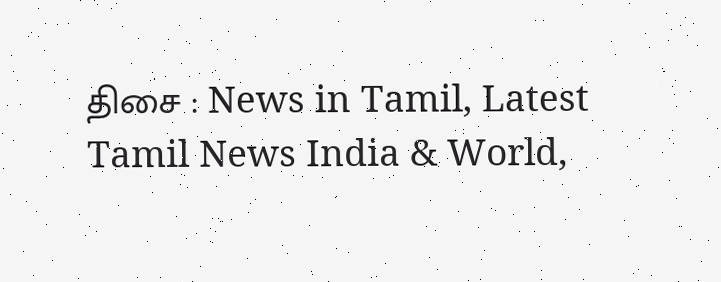திசை : News in Tamil, Latest Tamil News India & World,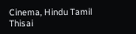Cinema, Hindu Tamil Thisai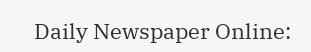Daily Newspaper Online: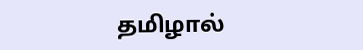தமிழால்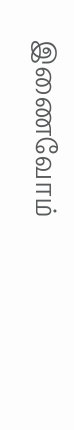இணைவோம்